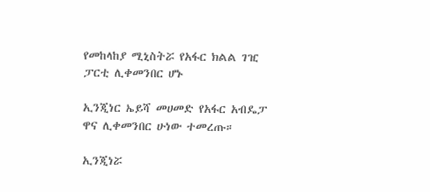የመከላከያ ሚኒስትሯ የአፋር ክልል ገዢ ፓርቲ ሊቀመንበር ሆኑ

ኢንጂነር ኤይሻ መሀመድ የአፋር አብዴፓ ዋና ሊቀመንበር ሁነው ተመረጡ።

ኢንጂነሯ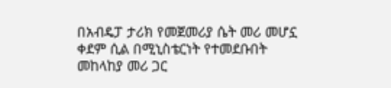በአብዴፓ ታሪክ የመጀመሪያ ሴት መሪ መሆኗ ቀደም ሲል በሚኒስቴርነት የተመደቡበት መከላከያ መሪ ጋር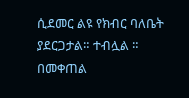ሲደመር ልዩ የክብር ባለቤት ያደርጋታል። ተብሏል ። በመቀጠል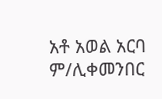አቶ አወል አርባ ም/ሊቀመንበር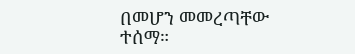በመሆን መመረጣቸው ተሰማ።